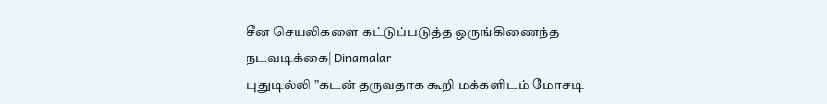சீன செயலிகளை கட்டுப்படுத்த ஒருங்கிணைந்த நடவடிக்கை| Dinamalar
புதுடில்லி ”கடன் தருவதாக கூறி மக்களிடம் மோசடி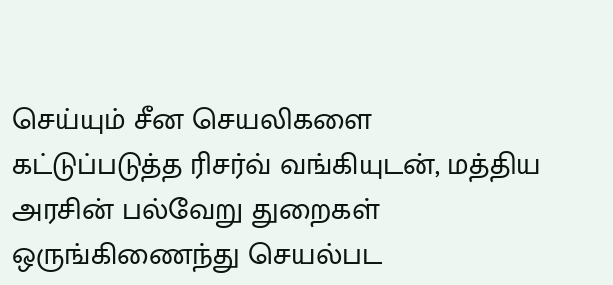செய்யும் சீன செயலிகளை கட்டுப்படுத்த ரிசர்வ் வங்கியுடன், மத்திய அரசின் பல்வேறு துறைகள் ஒருங்கிணைந்து செயல்பட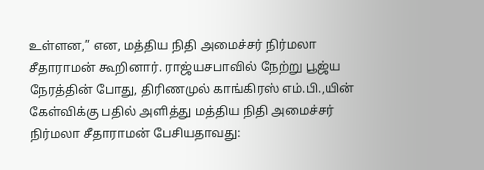உள்ளன,” என, மத்திய நிதி அமைச்சர் நிர்மலா சீதாராமன் கூறினார். ராஜ்யசபாவில் நேற்று பூஜ்ய நேரத்தின் போது, திரிணமுல் காங்கிரஸ் எம்.பி.,யின் கேள்விக்கு பதில் அளித்து மத்திய நிதி அமைச்சர் நிர்மலா சீதாராமன் பேசியதாவது: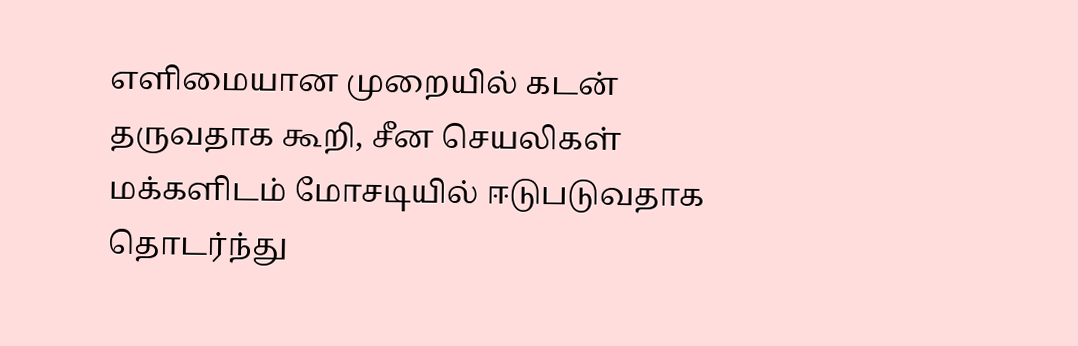எளிமையான முறையில் கடன் தருவதாக கூறி, சீன செயலிகள் மக்களிடம் மோசடியில் ஈடுபடுவதாக தொடர்ந்து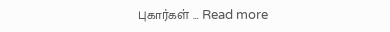புகார்கள் … Read more